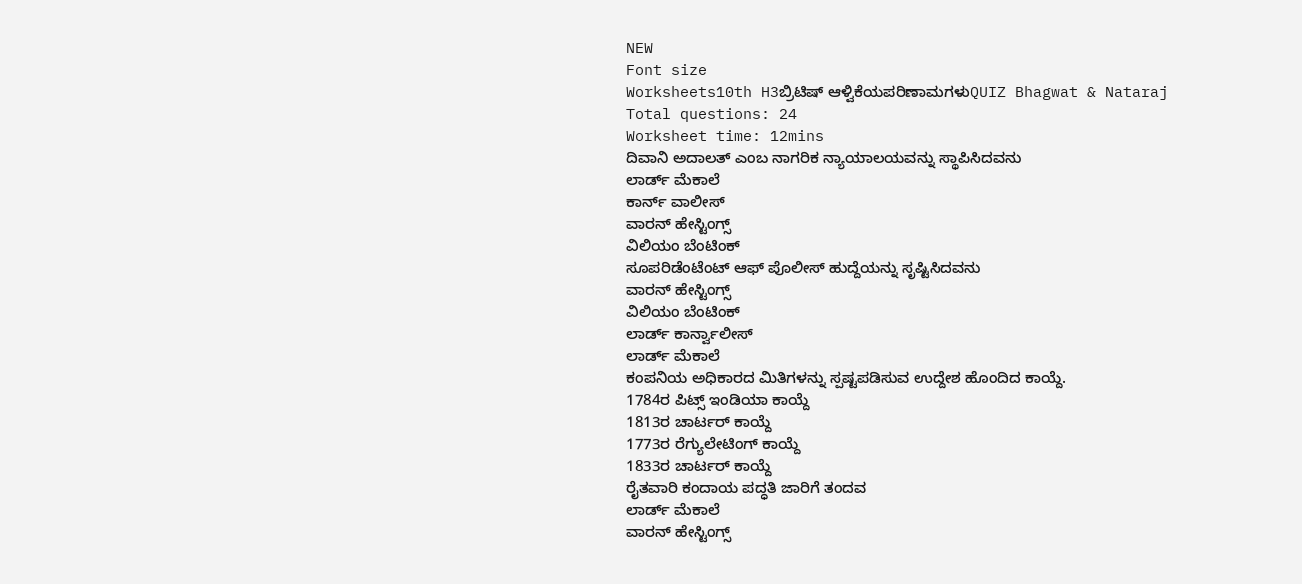NEW
Font size
Worksheets10th H3ಬ್ರಿಟಿಷ್ ಆಳ್ವಿಕೆಯಪರಿಣಾಮಗಳುQUIZ Bhagwat & Nataraj
Total questions: 24
Worksheet time: 12mins
ದಿವಾನಿ ಅದಾಲತ್ ಎಂಬ ನಾಗರಿಕ ನ್ಯಾಯಾಲಯವನ್ನು ಸ್ಥಾಪಿಸಿದವನು
ಲಾರ್ಡ್ ಮೆಕಾಲೆ
ಕಾರ್ನ್ ವಾಲೀಸ್
ವಾರನ್ ಹೇಸ್ಟಿಂಗ್ಸ್
ವಿಲಿಯಂ ಬೆಂಟಿಂಕ್
ಸೂಪರಿಡೆಂಟೆಂಟ್ ಆಫ್ ಪೊಲೀಸ್ ಹುದ್ದೆಯನ್ನು ಸೃಷ್ಟಿಸಿದವನು
ವಾರನ್ ಹೇಸ್ಟಿಂಗ್ಸ್
ವಿಲಿಯಂ ಬೆಂಟಿಂಕ್
ಲಾರ್ಡ್ ಕಾರ್ನ್ವಾಲೀಸ್
ಲಾರ್ಡ್ ಮೆಕಾಲೆ
ಕಂಪನಿಯ ಅಧಿಕಾರದ ಮಿತಿಗಳನ್ನು ಸ್ಪಷ್ಟಪಡಿಸುವ ಉದ್ದೇಶ ಹೊಂದಿದ ಕಾಯ್ದೆ.
1784ರ ಪಿಟ್ಸ್ ಇಂಡಿಯಾ ಕಾಯ್ದೆ
1813ರ ಚಾರ್ಟರ್ ಕಾಯ್ದೆ
1773ರ ರೆಗ್ಯುಲೇಟಿಂಗ್ ಕಾಯ್ದೆ
1833ರ ಚಾರ್ಟರ್ ಕಾಯ್ದೆ
ರೈತವಾರಿ ಕಂದಾಯ ಪದ್ಧತಿ ಜಾರಿಗೆ ತಂದವ
ಲಾರ್ಡ್ ಮೆಕಾಲೆ
ವಾರನ್ ಹೇಸ್ಟಿಂಗ್ಸ್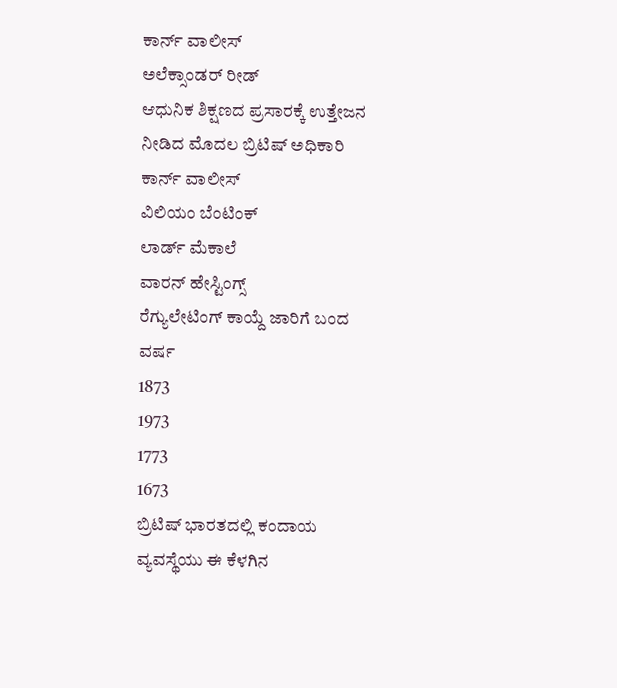ಕಾರ್ನ್ ವಾಲೀಸ್
ಅಲೆಕ್ಸಾಂಡರ್ ರೀಡ್
ಆಧುನಿಕ ಶಿಕ್ಷಣದ ಪ್ರಸಾರಕ್ಕೆ ಉತ್ತೇಜನ ನೀಡಿದ ಮೊದಲ ಬ್ರಿಟಿಷ್ ಅಧಿಕಾರಿ
ಕಾರ್ನ್ ವಾಲೀಸ್
ವಿಲಿಯಂ ಬೆಂಟಿಂಕ್
ಲಾರ್ಡ್ ಮೆಕಾಲೆ
ವಾರನ್ ಹೇಸ್ಟಿಂಗ್ಸ್
ರೆಗ್ಯುಲೇಟಿಂಗ್ ಕಾಯ್ದೆ ಜಾರಿಗೆ ಬಂದ ವರ್ಷ
1873
1973
1773
1673
ಬ್ರಿಟಿಷ್ ಭಾರತದಲ್ಲಿ ಕಂದಾಯ ವ್ಯವಸ್ಥೆಯು ಈ ಕೆಳಗಿನ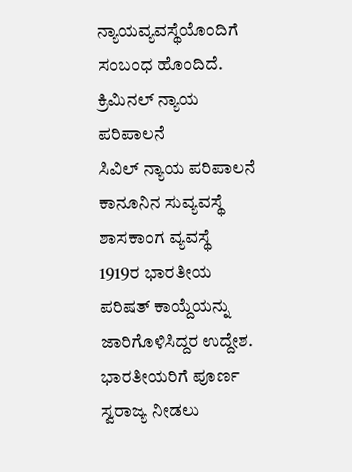ನ್ಯಾಯವ್ಯವಸ್ಥೆಯೊಂದಿಗೆ ಸಂಬಂಧ ಹೊಂದಿದೆ.
ಕ್ರಿಮಿನಲ್ ನ್ಯಾಯ ಪರಿಪಾಲನೆ
ಸಿವಿಲ್ ನ್ಯಾಯ ಪರಿಪಾಲನೆ
ಕಾನೂನಿನ ಸುವ್ಯವಸ್ಥೆ
ಶಾಸಕಾಂಗ ವ್ಯವಸ್ಥೆ
1919ರ ಭಾರತೀಯ ಪರಿಷತ್ ಕಾಯ್ದೆಯನ್ನು ಜಾರಿಗೊಳಿಸಿದ್ದರ ಉದ್ದೇಶ.
ಭಾರತೀಯರಿಗೆ ಪೂರ್ಣ ಸ್ವರಾಜ್ಯ ನೀಡಲು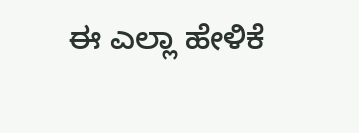ಈ ಎಲ್ಲಾ ಹೇಳಿಕೆ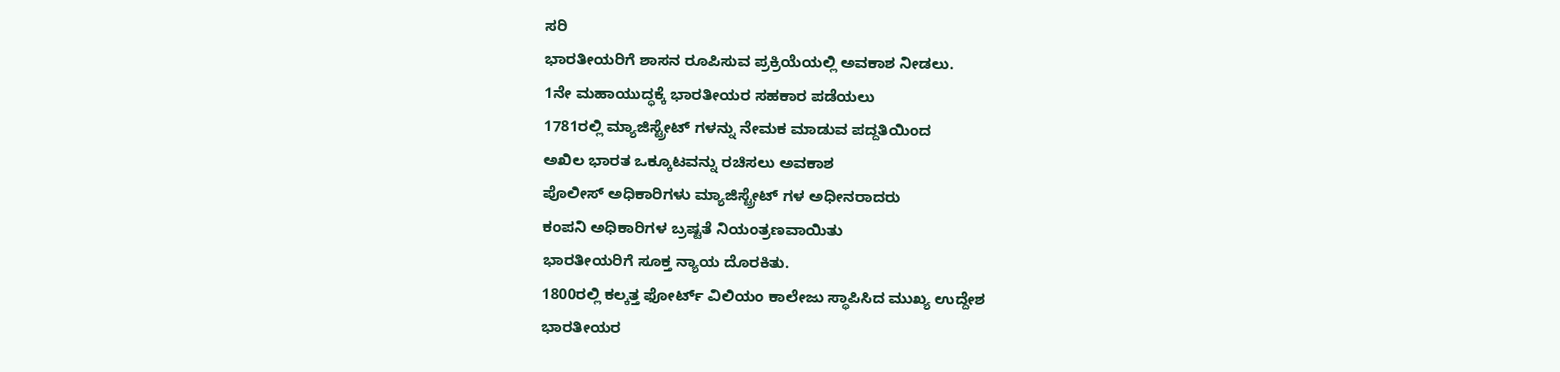ಸರಿ
ಭಾರತೀಯರಿಗೆ ಶಾಸನ ರೂಪಿಸುವ ಪ್ರಕ್ರಿಯೆಯಲ್ಲಿ ಅವಕಾಶ ನೀಡಲು.
1ನೇ ಮಹಾಯುದ್ಧಕ್ಕೆ ಭಾರತೀಯರ ಸಹಕಾರ ಪಡೆಯಲು
1781ರಲ್ಲಿ ಮ್ಯಾಜಿಸ್ಟ್ರೇಟ್ ಗಳನ್ನು ನೇಮಕ ಮಾಡುವ ಪದ್ದತಿಯಿಂದ
ಅಖಿಲ ಭಾರತ ಒಕ್ಕೂಟವನ್ನು ರಚಿಸಲು ಅವಕಾಶ
ಪೊಲೀಸ್ ಅಧಿಕಾರಿಗಳು ಮ್ಯಾಜಿಸ್ಟ್ರೇಟ್ ಗಳ ಅಧೀನರಾದರು
ಕಂಪನಿ ಅಧಿಕಾರಿಗಳ ಬ್ರಷ್ಟತೆ ನಿಯಂತ್ರಣವಾಯಿತು
ಭಾರತೀಯರಿಗೆ ಸೂಕ್ತ ನ್ಯಾಯ ದೊರಕಿತು.
1800ರಲ್ಲಿ ಕಲ್ಕತ್ತ ಫೋರ್ಟ್ ವಿಲಿಯಂ ಕಾಲೇಜು ಸ್ಥಾಪಿಸಿದ ಮುಖ್ಯ ಉದ್ದೇಶ
ಭಾರತೀಯರ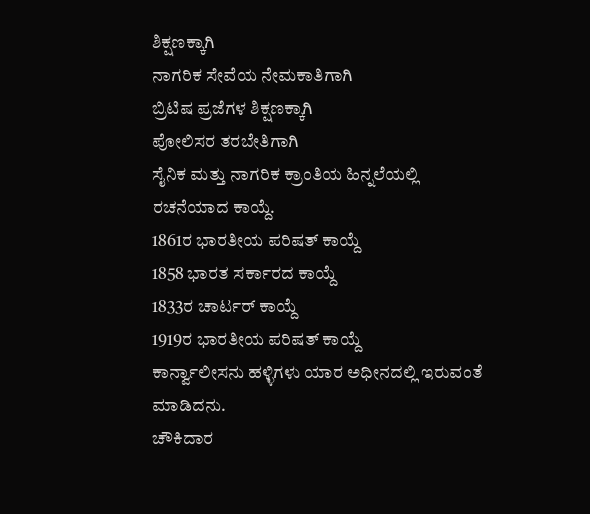ಶಿಕ್ಷಣಕ್ಕಾಗಿ
ನಾಗರಿಕ ಸೇವೆಯ ನೇಮಕಾತಿಗಾಗಿ
ಬ್ರಿಟಿಷ ಪ್ರಜೆಗಳ ಶಿಕ್ಷಣಕ್ಕಾಗಿ
ಪೋಲಿಸರ ತರಬೇತಿಗಾಗಿ
ಸೈನಿಕ ಮತ್ತು ನಾಗರಿಕ ಕ್ರಾಂತಿಯ ಹಿನ್ನಲೆಯಲ್ಲಿ ರಚನೆಯಾದ ಕಾಯ್ದೆ.
1861ರ ಭಾರತೀಯ ಪರಿಷತ್ ಕಾಯ್ದೆ
1858 ಭಾರತ ಸರ್ಕಾರದ ಕಾಯ್ದೆ
1833ರ ಚಾರ್ಟರ್ ಕಾಯ್ದೆ
1919ರ ಭಾರತೀಯ ಪರಿಷತ್ ಕಾಯ್ದೆ
ಕಾರ್ನ್ವಾಲೀಸನು ಹಳ್ಳಿಗಳು ಯಾರ ಅಧೀನದಲ್ಲಿ ಇರುವಂತೆ ಮಾಡಿದನು.
ಚೌಕಿದಾರ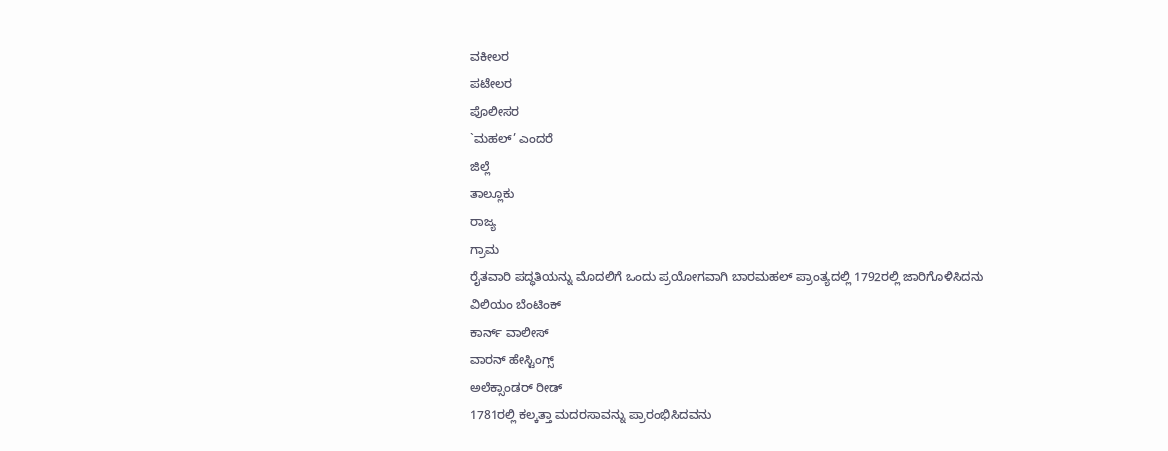ವಕೀಲರ
ಪಟೇಲರ
ಪೊಲೀಸರ
`ಮಹಲ್’ ಎಂದರೆ
ಜಿಲ್ಲೆ
ತಾಲ್ಲೂಕು
ರಾಜ್ಯ
ಗ್ರಾಮ
ರೈತವಾರಿ ಪದ್ಧತಿಯನ್ನು ಮೊದಲಿಗೆ ಒಂದು ಪ್ರಯೋಗವಾಗಿ ಬಾರಮಹಲ್ ಪ್ರಾಂತ್ಯದಲ್ಲಿ 1792ರಲ್ಲಿ ಜಾರಿಗೊಳಿಸಿದನು
ವಿಲಿಯಂ ಬೆಂಟಿಂಕ್
ಕಾರ್ನ್ ವಾಲೀಸ್
ವಾರನ್ ಹೇಸ್ಟಿಂಗ್ಸ್
ಅಲೆಕ್ಸಾಂಡರ್ ರೀಡ್
1781ರಲ್ಲಿ ಕಲ್ಕತ್ತಾ ಮದರಸಾವನ್ನು ಪ್ರಾರಂಭಿಸಿದವನು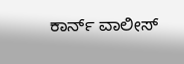ಕಾರ್ನ್ ವಾಲೀಸ್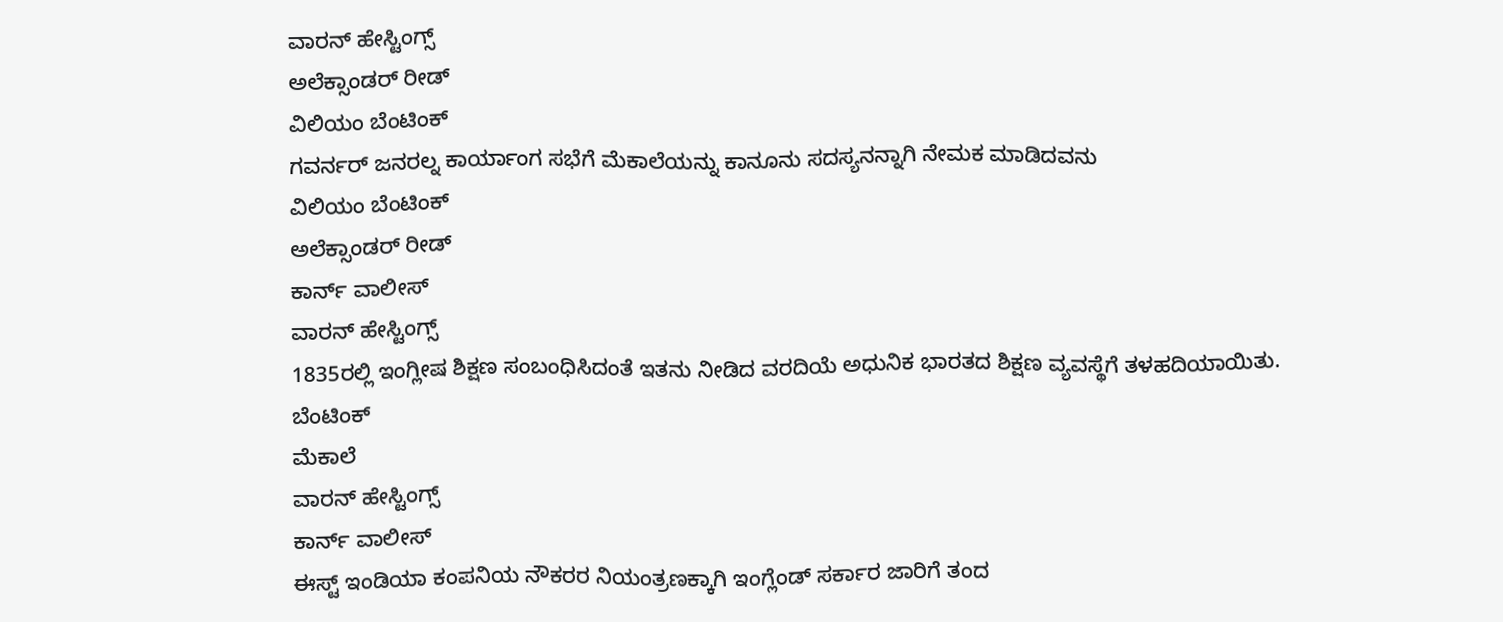ವಾರನ್ ಹೇಸ್ಟಿಂಗ್ಸ್
ಅಲೆಕ್ಸಾಂಡರ್ ರೀಡ್
ವಿಲಿಯಂ ಬೆಂಟಿಂಕ್
ಗವರ್ನರ್ ಜನರಲ್ನ ಕಾರ್ಯಾಂಗ ಸಭೆಗೆ ಮೆಕಾಲೆಯನ್ನು ಕಾನೂನು ಸದಸ್ಯನನ್ನಾಗಿ ನೇಮಕ ಮಾಡಿದವನು
ವಿಲಿಯಂ ಬೆಂಟಿಂಕ್
ಅಲೆಕ್ಸಾಂಡರ್ ರೀಡ್
ಕಾರ್ನ್ ವಾಲೀಸ್
ವಾರನ್ ಹೇಸ್ಟಿಂಗ್ಸ್
1835ರಲ್ಲಿ ಇಂಗ್ಲೀಷ ಶಿಕ್ಷಣ ಸಂಬಂಧಿಸಿದಂತೆ ಇತನು ನೀಡಿದ ವರದಿಯೆ ಅಧುನಿಕ ಭಾರತದ ಶಿಕ್ಷಣ ವ್ಯವಸ್ಥೆಗೆ ತಳಹದಿಯಾಯಿತು.
ಬೆಂಟಿಂಕ್
ಮೆಕಾಲೆ
ವಾರನ್ ಹೇಸ್ಟಿಂಗ್ಸ್
ಕಾರ್ನ್ ವಾಲೀಸ್
ಈಸ್ಟ್ ಇಂಡಿಯಾ ಕಂಪನಿಯ ನೌಕರರ ನಿಯಂತ್ರಣಕ್ಕಾಗಿ ಇಂಗ್ಲೆಂಡ್ ಸರ್ಕಾರ ಜಾರಿಗೆ ತಂದ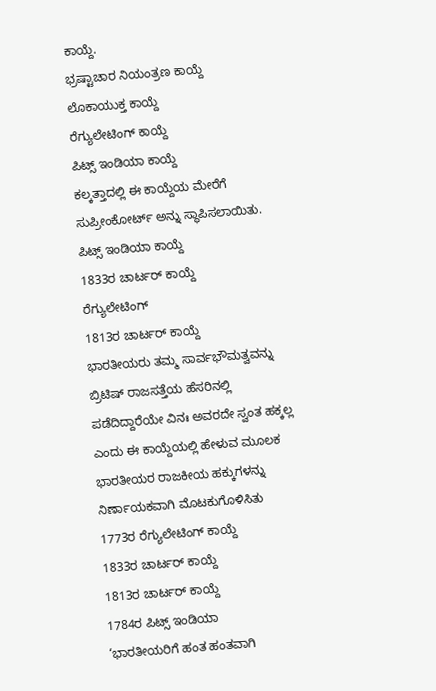ಕಾಯ್ದೆ.
ಭ್ರಷ್ಟಾಚಾರ ನಿಯಂತ್ರಣ ಕಾಯ್ದೆ
ಲೊಕಾಯುಕ್ತ ಕಾಯ್ದೆ
ರೆಗ್ಯುಲೇಟಿಂಗ್ ಕಾಯ್ದೆ
ಪಿಟ್ಸ್ ಇಂಡಿಯಾ ಕಾಯ್ದೆ
ಕಲ್ಕತ್ತಾದಲ್ಲಿ ಈ ಕಾಯ್ದೆಯ ಮೇರೆಗೆ ಸುಪ್ರೀಂಕೋರ್ಟ್ ಅನ್ನು ಸ್ಥಾಪಿಸಲಾಯಿತು.
ಪಿಟ್ಸ್ ಇಂಡಿಯಾ ಕಾಯ್ದೆ
1833ರ ಚಾರ್ಟರ್ ಕಾಯ್ದೆ
ರೆಗ್ಯುಲೇಟಿಂಗ್
1813ರ ಚಾರ್ಟರ್ ಕಾಯ್ದೆ
ಭಾರತೀಯರು ತಮ್ಮ ಸಾರ್ವಭೌಮತ್ವವನ್ನು ಬ್ರಿಟಿಷ್ ರಾಜಸತ್ತೆಯ ಹೆಸರಿನಲ್ಲಿ ಪಡೆದಿದ್ದಾರೆಯೇ ವಿನಃ ಅವರದೇ ಸ್ವಂತ ಹಕ್ಕಲ್ಲ ಎಂದು ಈ ಕಾಯ್ದೆಯಲ್ಲಿ ಹೇಳುವ ಮೂಲಕ ಭಾರತೀಯರ ರಾಜಕೀಯ ಹಕ್ಕುಗಳನ್ನು ನಿರ್ಣಾಯಕವಾಗಿ ಮೊಟಕುಗೊಳಿಸಿತು
1773ರ ರೆಗ್ಯುಲೇಟಿಂಗ್ ಕಾಯ್ದೆ
1833ರ ಚಾರ್ಟರ್ ಕಾಯ್ದೆ
1813ರ ಚಾರ್ಟರ್ ಕಾಯ್ದೆ
1784ರ ಪಿಟ್ಸ್ ಇಂಡಿಯಾ
‘ಭಾರತೀಯರಿಗೆ ಹಂತ ಹಂತವಾಗಿ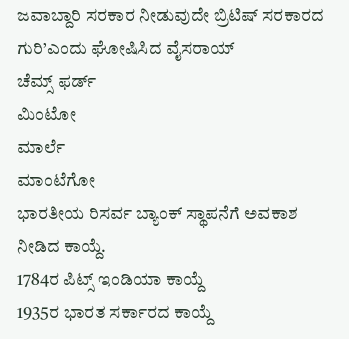ಜವಾಬ್ದಾರಿ ಸರಕಾರ ನೀಡುವುದೇ ಬ್ರಿಟಿಷ್ ಸರಕಾರದ ಗುರಿ’ಎಂದು ಘೋಷಿಸಿದ ವೈಸರಾಯ್
ಚೆಮ್ಸ್ ಫರ್ಡ್
ಮಿಂಟೋ
ಮಾರ್ಲೆ
ಮಾಂಟೆಗೋ
ಭಾರತೀಯ ರಿಸರ್ವ ಬ್ಯಾಂಕ್ ಸ್ಥಾಪನೆಗೆ ಅವಕಾಶ ನೀಡಿದ ಕಾಯ್ದೆ.
1784ರ ಪಿಟ್ಸ್ ಇಂಡಿಯಾ ಕಾಯ್ದೆ
1935ರ ಭಾರತ ಸರ್ಕಾರದ ಕಾಯ್ದೆ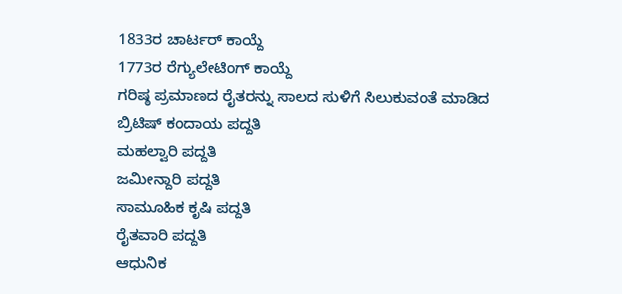1833ರ ಚಾರ್ಟರ್ ಕಾಯ್ದೆ
1773ರ ರೆಗ್ಯುಲೇಟಿಂಗ್ ಕಾಯ್ದೆ
ಗರಿಷ್ಠ ಪ್ರಮಾಣದ ರೈತರನ್ನು ಸಾಲದ ಸುಳಿಗೆ ಸಿಲುಕುವಂತೆ ಮಾಡಿದ ಬ್ರಿಟಿಷ್ ಕಂದಾಯ ಪದ್ದತಿ
ಮಹಲ್ವಾರಿ ಪದ್ದತಿ
ಜಮೀನ್ದಾರಿ ಪದ್ದತಿ
ಸಾಮೂಹಿಕ ಕೃಷಿ ಪದ್ದತಿ
ರೈತವಾರಿ ಪದ್ದತಿ
ಆಧುನಿಕ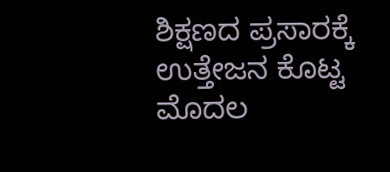ಶಿಕ್ಷಣದ ಪ್ರಸಾರಕ್ಕೆ ಉತ್ತೇಜನ ಕೊಟ್ಟ ಮೊದಲ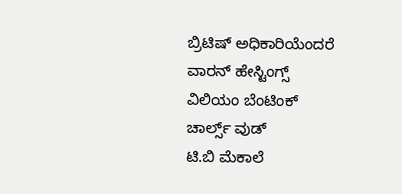ಬ್ರಿಟಿಷ್ ಅಧಿಕಾರಿಯೆಂದರೆ
ವಾರನ್ ಹೇಸ್ಟಿಂಗ್ಸ್
ವಿಲಿಯಂ ಬೆಂಟಿಂಕ್
ಚಾರ್ಲ್ಸ್ ವುಡ್
ಟಿ.ಬಿ ಮೆಕಾಲೆ